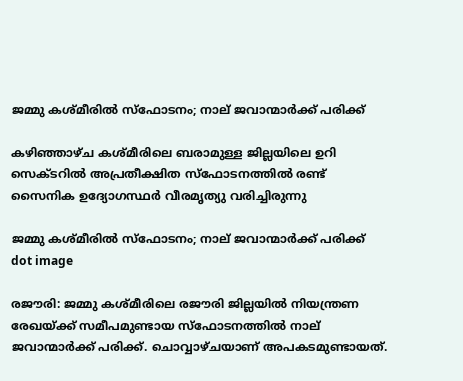ജമ്മു കശ്മീരില്‍ സ്‌ഫോടനം; നാല് ജവാന്മാര്‍ക്ക് പരിക്ക്

കഴിഞ്ഞാഴ്ച കശ്മീരിലെ ബരാമുള്ള ജില്ലയിലെ ഉറി സെക്ടറില്‍ അപ്രതീക്ഷിത സ്‌ഫോടനത്തില്‍ രണ്ട് സൈനിക ഉദ്യോഗസ്ഥര്‍ വീരമൃത്യു വരിച്ചിരുന്നു

ജമ്മു കശ്മീരില്‍ സ്‌ഫോടനം; നാല് ജവാന്മാര്‍ക്ക് പരിക്ക്
dot image

രജൗരി: ജമ്മു കശ്മീരിലെ രജൗരി ജില്ലയില്‍ നിയന്ത്രണ രേഖയ്ക്ക് സമീപമുണ്ടായ സ്‌ഫോടനത്തില്‍ നാല് ജവാന്മാര്‍ക്ക് പരിക്ക്. ചൊവ്വാഴ്ചയാണ് അപകടമുണ്ടായത്.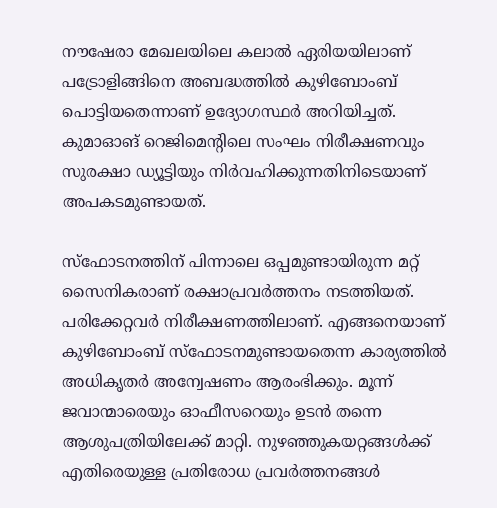നൗഷേരാ മേഖലയിലെ കലാല്‍ ഏരിയയിലാണ് പട്രോളിങ്ങിനെ അബദ്ധത്തില്‍ കുഴിബോംബ് പൊട്ടിയതെന്നാണ് ഉദ്യോഗസ്ഥര്‍ അറിയിച്ചത്. കുമാഓങ് റെജിമെന്റിലെ സംഘം നിരീക്ഷണവും സുരക്ഷാ ഡ്യൂട്ടിയും നിര്‍വഹിക്കുന്നതിനിടെയാണ് അപകടമുണ്ടായത്.

സ്‌ഫോടനത്തിന് പിന്നാലെ ഒപ്പമുണ്ടായിരുന്ന മറ്റ് സൈനികരാണ് രക്ഷാപ്രവര്‍ത്തനം നടത്തിയത്. പരിക്കേറ്റവര്‍ നിരീക്ഷണത്തിലാണ്. എങ്ങനെയാണ് കുഴിബോംബ് സ്‌ഫോടനമുണ്ടായതെന്ന കാര്യത്തില്‍ അധികൃതര്‍ അന്വേഷണം ആരംഭിക്കും. മൂന്ന് ജവാന്മാരെയും ഓഫീസറെയും ഉടന്‍ തന്നെ ആശുപത്രിയിലേക്ക് മാറ്റി. നുഴഞ്ഞുകയറ്റങ്ങള്‍ക്ക് എതിരെയുള്ള പ്രതിരോധ പ്രവര്‍ത്തനങ്ങള്‍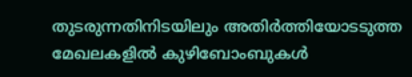തുടരുന്നതിനിടയിലും അതിര്‍ത്തിയോടടുത്ത മേഖലകളില്‍ കുഴിബോംബുകള്‍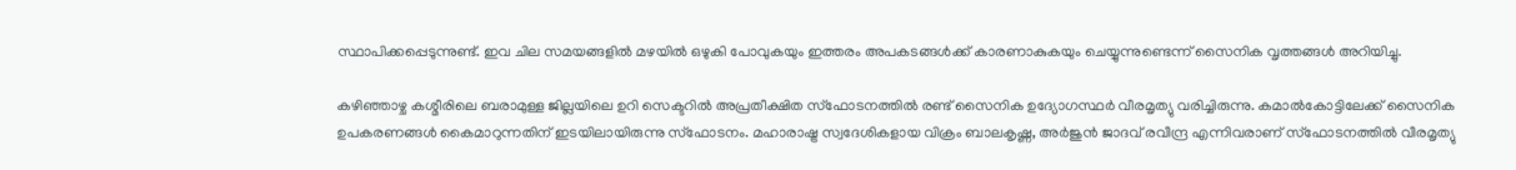സ്ഥാപിക്കപ്പെടുന്നുണ്ട്. ഇവ ചില സമയങ്ങളില്‍ മഴയില്‍ ഒഴുകി പോവുകയും ഇത്തരം അപകടങ്ങള്‍ക്ക് കാരണാകുകയും ചെയ്യുന്നുണ്ടെന്ന് സൈനിക വൃത്തങ്ങള്‍ അറിയിച്ചു.

കഴിഞ്ഞാഴ്ച കശ്മീരിലെ ബരാമുള്ള ജില്ലയിലെ ഉറി സെക്ടറില്‍ അപ്രതീക്ഷിത സ്‌ഫോടനത്തില്‍ രണ്ട് സൈനിക ഉദ്യോഗസ്ഥര്‍ വീരമൃത്യു വരിച്ചിരുന്നു. കമാല്‍കോട്ടിലേക്ക് സൈനിക ഉപകരണങ്ങള്‍ കൈമാറുന്നതിന് ഇടയിലായിരുന്നു സ്‌ഫോടനം. മഹാരാഷ്ട്ര സ്വദേശികളായ വിക്രം ബാലകൃഷ്ണ, അര്‍ജുന്‍ ജാദവ് രവീന്ദ്ര എന്നിവരാണ് സ്‌ഫോടനത്തില്‍ വീരമൃത്യു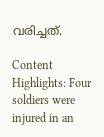വരിച്ചത്.

Content Highlights: Four soldiers were injured in an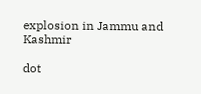explosion in Jammu and Kashmir

dot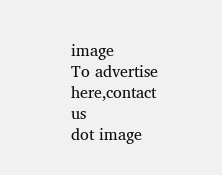image
To advertise here,contact us
dot image